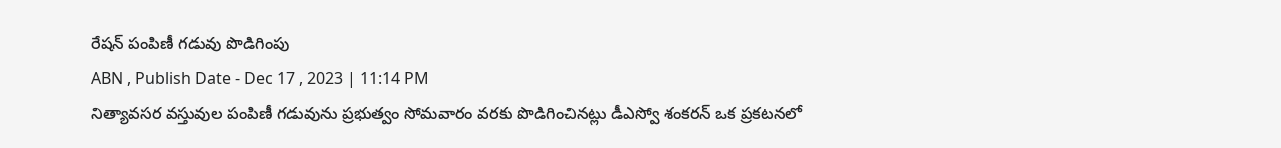రేషన్ పంపిణీ గడువు పొడిగింపు
ABN , Publish Date - Dec 17 , 2023 | 11:14 PM
నిత్యావసర వస్తువుల పంపిణీ గడువును ప్రభుత్వం సోమవారం వరకు పొడిగించినట్లు డీఎస్వో శంకరన్ ఒక ప్రకటనలో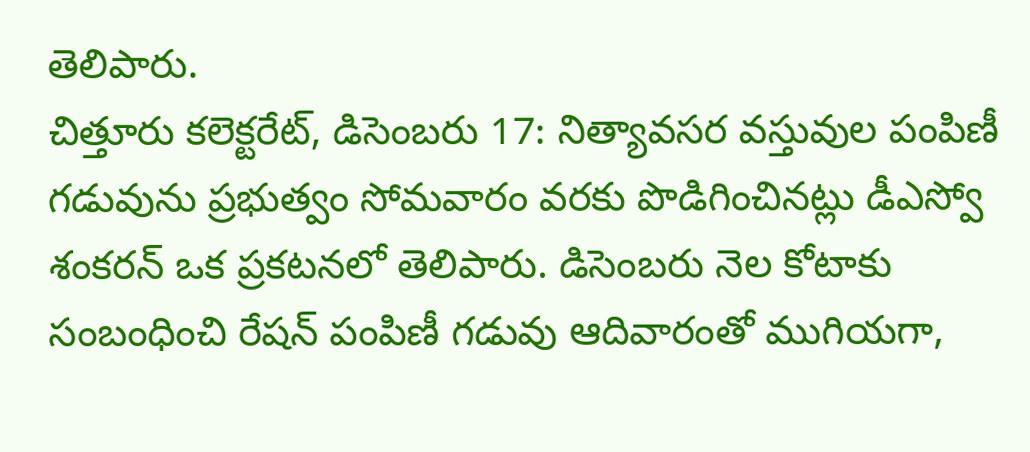తెలిపారు.
చిత్తూరు కలెక్టరేట్, డిసెంబరు 17: నిత్యావసర వస్తువుల పంపిణీ గడువును ప్రభుత్వం సోమవారం వరకు పొడిగించినట్లు డీఎస్వో శంకరన్ ఒక ప్రకటనలో తెలిపారు. డిసెంబరు నెల కోటాకు సంబంధించి రేషన్ పంపిణీ గడువు ఆదివారంతో ముగియగా,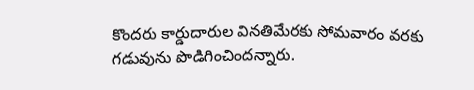కొందరు కార్డుదారుల వినతిమేరకు సోమవారం వరకు గడువును పొడిగించిందన్నారు.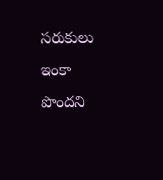సరుకులు ఇంకా పొందని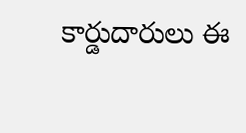కార్డుదారులు ఈ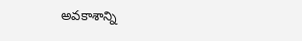అవకాశాన్ని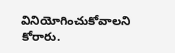వినియోగించుకోవాలని కోరారు.